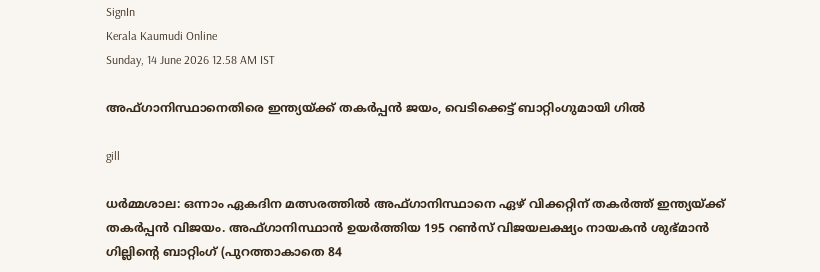SignIn
Kerala Kaumudi Online
Sunday, 14 June 2026 12.58 AM IST

അഫ്ഗാനിസ്ഥാനെതിരെ ഇന്ത്യയ്ക്ക് തകർപ്പൻ ജയം, വെടിക്കെട്ട് ബാറ്റിംഗുമായി ഗിൽ

gill

ധർമ്മശാല: ഒന്നാം ഏകദിന മത്സരത്തിൽ അഫ്ഗാനിസ്ഥാനെ ഏഴ് വിക്കറ്റിന് തകർത്ത് ഇന്ത്യയ്ക്ക് തകർപ്പൻ വിജയം. അഫ്ഗാനിസ്ഥാൻ ഉയർത്തിയ 195 റൺസ് വിജയലക്ഷ്യം നായകൻ ശുഭ്മാൻ ഗില്ലിന്റെ ബാറ്റിംഗ് (പുറത്താകാതെ 84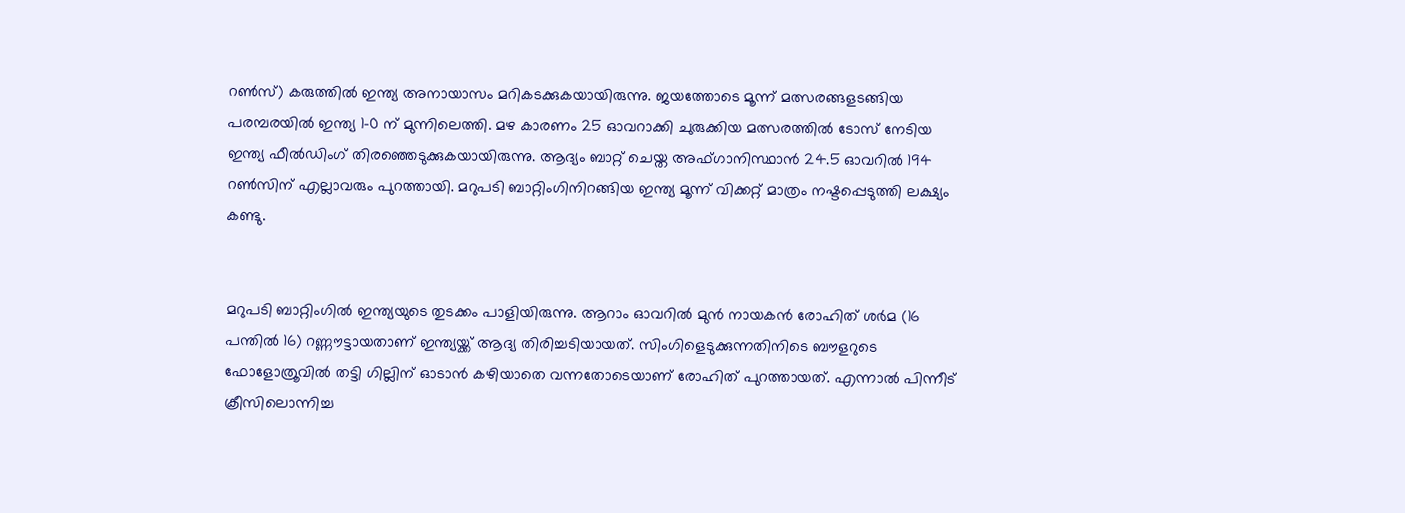റൺസ്) കരുത്തിൽ ഇന്ത്യ അനായാസം മറികടക്കുകയായിരുന്നു. ജയത്തോടെ മൂന്ന് മത്സരങ്ങളടങ്ങിയ പരമ്പരയിൽ ഇന്ത്യ 1-0 ന് മുന്നിലെത്തി. മഴ കാരണം 25 ഓവറാക്കി ചുരുക്കിയ മത്സരത്തിൽ ടോസ് നേടിയ ഇന്ത്യ ഫീൽഡിംഗ് തിരഞ്ഞെടുക്കുകയായിരുന്നു. ആദ്യം ബാറ്റ് ചെയ്ത അഫ്ഗാനിസ്ഥാൻ 24.5 ഓവറിൽ 194 റൺസിന് എല്ലാവരും പുറത്തായി. മറുപടി ബാറ്റിംഗിനിറങ്ങിയ ഇന്ത്യ മൂന്ന് വിക്കറ്റ് മാത്രം നഷ്ടപ്പെടുത്തി ലക്ഷ്യം കണ്ടു.


മറുപടി ബാറ്റിംഗിൽ ഇന്ത്യയുടെ തുടക്കം പാളിയിരുന്നു. ആറാം ഓവറിൽ മുൻ നായകൻ രോഹിത് ശർമ (16 പന്തിൽ 16) റണ്ണൗട്ടായതാണ് ഇന്ത്യയ്ക്ക് ആദ്യ തിരിച്ചടിയായത്. സിംഗിളെടുക്കുന്നതിനിടെ ബൗളറുടെ ഫോളോത്രൂവിൽ തട്ടി ഗില്ലിന് ഓടാൻ കഴിയാതെ വന്നതോടെയാണ് രോഹിത് പുറത്തായത്. എന്നാൽ പിന്നീട് ക്രീസിലൊന്നിച്ച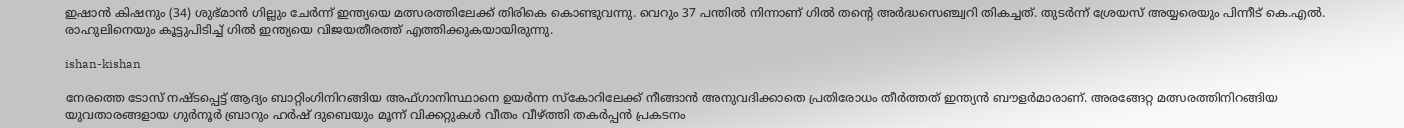ഇഷാൻ കിഷനും (34) ശുഭ്മാൻ ഗില്ലും ചേർന്ന് ഇന്ത്യയെ മത്സരത്തിലേക്ക് തിരികെ കൊണ്ടുവന്നു. വെറും 37 പന്തിൽ നിന്നാണ് ഗിൽ തന്റെ അർദ്ധസെഞ്ച്വറി തികച്ചത്. തുടർന്ന് ശ്രേയസ് അയ്യരെയും പിന്നീട് കെ.എൽ. രാഹുലിനെയും കൂട്ടുപിടിച്ച് ഗിൽ ഇന്ത്യയെ വിജയതീരത്ത് എത്തിക്കുകയായിരുന്നു.

ishan-kishan

നേരത്തെ ടോസ് നഷ്ടപ്പെട്ട് ആദ്യം ബാറ്റിംഗിനിറങ്ങിയ അഫ്ഗാനിസ്ഥാനെ ഉയർന്ന സ്‌കോറിലേക്ക് നീങ്ങാൻ അനുവദിക്കാതെ പ്രതിരോധം തീർത്തത് ഇന്ത്യൻ ബൗളർമാരാണ്. അരങ്ങേറ്റ മത്സരത്തിനിറങ്ങിയ യുവതാരങ്ങളായ ഗുർനൂർ ബ്രാറും ഹർഷ് ദുബെയും മൂന്ന് വിക്കറ്റുകൾ വീതം വീഴ്ത്തി തകർപ്പൻ പ്രകടനം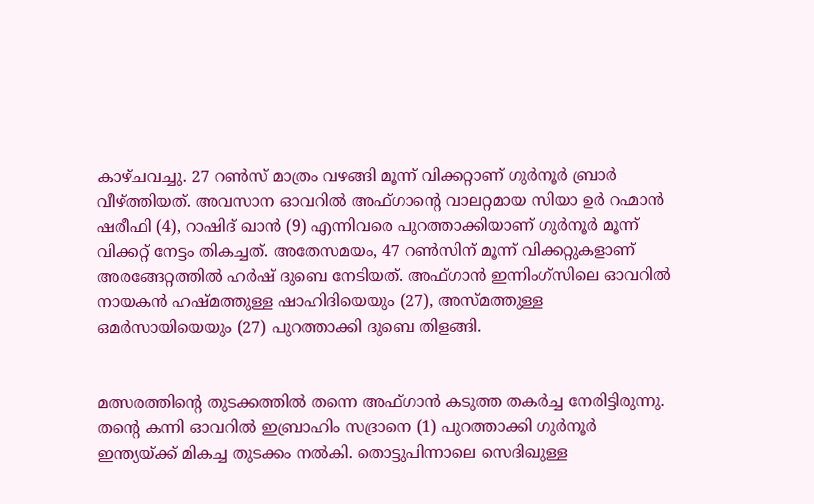കാഴ്ചവച്ചു. 27 റൺസ് മാത്രം വഴങ്ങി മൂന്ന് വിക്കറ്റാണ് ഗുർനൂർ ബ്രാർ വീഴ്ത്തിയത്. അവസാന ഓവറിൽ അഫ്‌ഗാന്റെ വാലറ്റമായ സിയാ ഉർ റഹ്മാൻ ഷരീഫി (4), റാഷിദ് ഖാൻ (9) എന്നിവരെ പുറത്താക്കിയാണ് ഗുർനൂർ മൂന്ന് വിക്കറ്റ് നേട്ടം തികച്ചത്. അതേസമയം, 47 റൺസിന് മൂന്ന് വിക്കറ്റുകളാണ് അരങ്ങേറ്റത്തിൽ ഹർഷ് ദുബെ നേടിയത്. അഫ്ഗാൻ ഇന്നിംഗ്‌സിലെ ഓവറിൽ നായകൻ ഹഷ്മത്തുള്ള ഷാഹിദിയെയും (27), അസ്മത്തുള്ള ഒമർസായിയെയും (27) പുറത്താക്കി ദുബെ തിളങ്ങി.


മത്സരത്തിന്റെ തുടക്കത്തിൽ തന്നെ അഫ്ഗാൻ കടുത്ത തകർച്ച നേരിട്ടിരുന്നു. തന്റെ കന്നി ഓവറിൽ ഇബ്രാഹിം സദ്രാനെ (1) പുറത്താക്കി ഗുർനൂർ ഇന്ത്യയ്ക്ക് മികച്ച തുടക്കം നൽകി. തൊട്ടുപിന്നാലെ സെദിഖുള്ള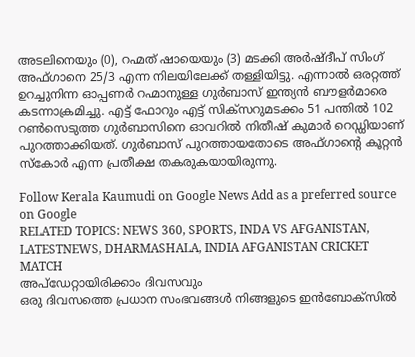അടലിനെയും (0), റഹ്മത് ഷായെയും (3) മടക്കി അർഷ്ദീപ് സിംഗ് അഫ്ഗാനെ 25/3 എന്ന നിലയിലേക്ക് തള്ളിയിട്ടു. എന്നാൽ ഒരറ്റത്ത് ഉറച്ചുനിന്ന ഓപ്പണർ റഹ്മാനുള്ള ഗുർബാസ് ഇന്ത്യൻ ബൗളർമാരെ കടന്നാക്രമിച്ചു. എട്ട് ഫോറും എട്ട് സിക്സറുമടക്കം 51 പന്തിൽ 102 റൺസെടുത്ത ഗുർബാസിനെ ഓവറിൽ നിതീഷ് കുമാർ റെഡ്ഡിയാണ് പുറത്താക്കിയത്. ഗുർബാസ് പുറത്തായതോടെ അഫ്ഗാന്റെ കൂറ്റൻ സ്‌കോർ എന്ന പ്രതീക്ഷ തകരുകയായിരുന്നു.

Follow Kerala Kaumudi on Google News Add as a preferred source on Google
RELATED TOPICS: NEWS 360, SPORTS, INDA VS AFGANISTAN, LATESTNEWS, DHARMASHALA, INDIA AFGANISTAN CRICKET MATCH
അപ്ഡേറ്റായിരിക്കാം ദിവസവും
ഒരു ദിവസത്തെ പ്രധാന സംഭവങ്ങൾ നിങ്ങളുടെ ഇൻബോക്സിൽ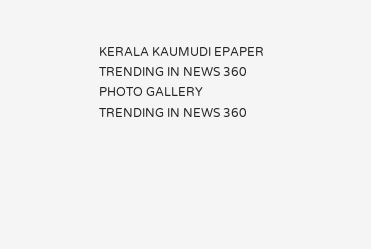KERALA KAUMUDI EPAPER
TRENDING IN NEWS 360
PHOTO GALLERY
TRENDING IN NEWS 360